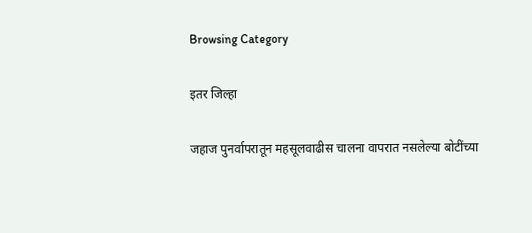Browsing Category

इतर जिल्हा

जहाज पुनर्वापरातून महसूलवाढीस चालना वापरात नसलेल्या बोटींच्या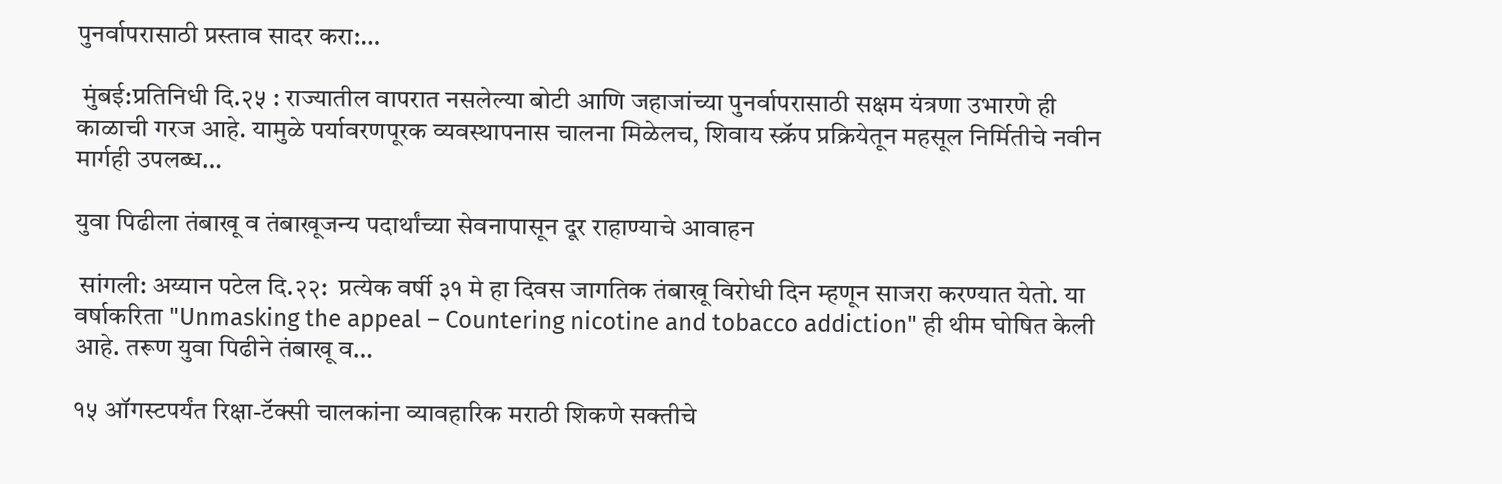पुनर्वापरासाठी प्रस्ताव सादर करा:…

 मुंबई:प्रतिनिधी दि.२५ : राज्यातील वापरात नसलेल्या बोटी आणि जहाजांच्या पुनर्वापरासाठी सक्षम यंत्रणा उभारणे ही काळाची गरज आहे. यामुळे पर्यावरणपूरक व्यवस्थापनास चालना मिळेलच, शिवाय स्क्रॅप प्रक्रियेतून महसूल निर्मितीचे नवीन मार्गही उपलब्ध…

युवा पिढीला तंबाखू व तंबाखूजन्य पदार्थांच्या सेवनापासून दूर राहाण्याचे आवाहन

 सांगली: अय्यान पटेल दि.२२:  प्रत्येक वर्षी ३१ मे हा दिवस जागतिक तंबाखू विरोधी दिन म्हणून साजरा करण्यात येतो. या वर्षाकरिता "Unmasking the appeal – Countering nicotine and tobacco addiction" ही थीम घोषित केली आहे. तरूण युवा पिढीने तंबाखू व…

१५ ऑगस्टपर्यंत रिक्षा-टॅक्सी चालकांना व्यावहारिक मराठी शिकणे सक्तीचे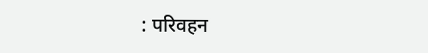: परिवहन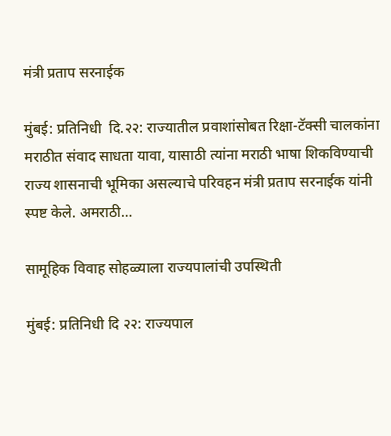मंत्री प्रताप सरनाईक

मुंबई: प्रतिनिधी  दि.२२: राज्यातील प्रवाशांसोबत रिक्षा-टॅक्सी चालकांना मराठीत संवाद साधता यावा, यासाठी त्यांना मराठी भाषा शिकविण्याची राज्य शासनाची भूमिका असल्याचे परिवहन मंत्री प्रताप सरनाईक यांनी स्पष्ट केले. अमराठी…

सामूहिक विवाह सोहळ्याला राज्यपालांची उपस्थिती

मुंबई: प्रतिनिधी दि २२: राज्यपाल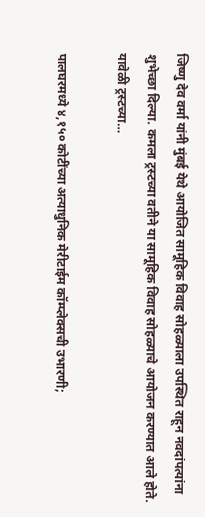जिष्णु देव वर्मा यांनी मुंबई येथे आयोजित सामूहिक विवाह सोहळ्याला उपस्थित राहून नवदांपत्यांना शुभेच्छा दिल्या. कमला ट्रस्टच्या वतीने या सामूहिक विवाह सोहळ्याचे आयोजन करण्यात आले होते. यावेळी ट्रस्टच्या…

पालघरमध्ये ४,१५० कोटींच्या अत्याधुनिक मेरीटाईम कॉम्प्लेक्सची उभारणी;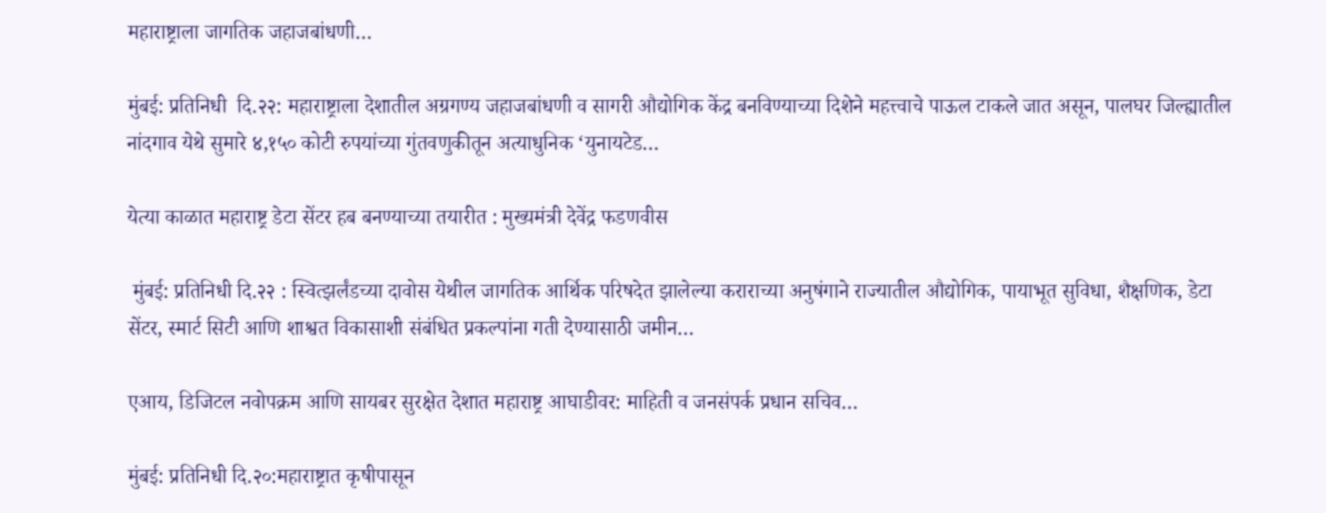महाराष्ट्राला जागतिक जहाजबांधणी…

मुंबई: प्रतिनिधी  दि.२२: महाराष्ट्राला देशातील अग्रगण्य जहाजबांधणी व सागरी औद्योगिक केंद्र बनविण्याच्या दिशेने महत्त्वाचे पाऊल टाकले जात असून, पालघर जिल्ह्यातील नांदगाव येथे सुमारे ४,१५० कोटी रुपयांच्या गुंतवणुकीतून अत्याधुनिक ‘युनायटेड…

येत्या काळात महाराष्ट्र डेटा सेंटर हब बनण्याच्या तयारीत : मुख्यमंत्री देवेंद्र फडणवीस

 मुंबई: प्रतिनिधी दि.२२ : स्वित्झर्लंडच्या दावोस येथील जागतिक आर्थिक परिषदेत झालेल्या कराराच्या अनुषंगाने राज्यातील औद्योगिक, पायाभूत सुविधा, शैक्षणिक, डेटा सेंटर, स्मार्ट सिटी आणि शाश्वत विकासाशी संबंधित प्रकल्पांना गती देण्यासाठी जमीन…

एआय, डिजिटल नवोपक्रम आणि सायबर सुरक्षेत देशात महाराष्ट्र आघाडीवर: माहिती व जनसंपर्क प्रधान सचिव…

मुंबई: प्रतिनिधी दि.२०:महाराष्ट्रात कृषीपासून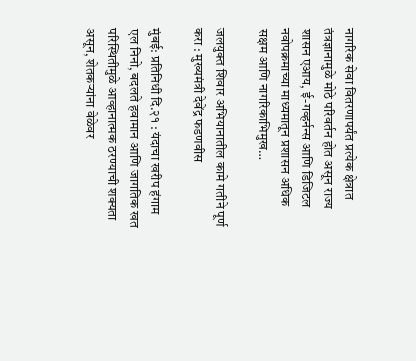नागरिक सेवा वितरणापर्यंत प्रत्येक क्षेत्रात तंत्रज्ञानामुळे मोठे परिवर्तन होत असून राज्य शासन एआय, ई-गव्हर्नन्स आणि डिजिटल नवोपक्रमाच्या माध्यमातून प्रशासन अधिक सक्षम आणि नागरिकाभिमुख…

जलयुक्त शिवार अभियानातील कामे गतीने पूर्ण करा : मुख्यमंत्री देवेंद्र फडणवीस

मुंबई: प्रतिनिधी दि.२१ : यंदाचा खरीप हंगाम एल निनो, बदलते हवामान आणि जागतिक खत परिस्थितीमुळे आव्हानात्मक ठरण्याची शक्यता असून, शेतकऱ्यांना वेळेवर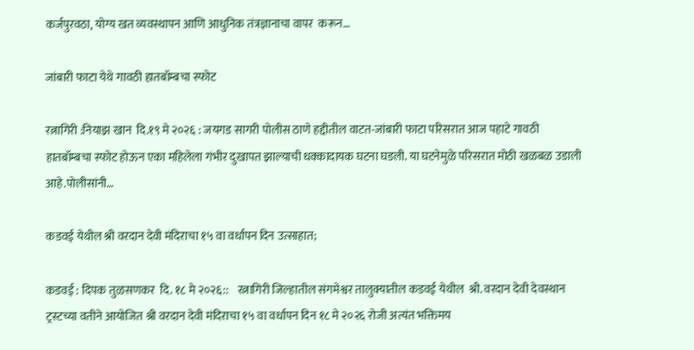कर्जपुरवठा, योग्य खत व्यवस्थापन आणि आधुनिक तंत्रज्ञानाचा वापर  करून…

जांबारी फाटा येथे गावठी हातबॉम्बचा स्फोट

रत्नागिरी :नियाझ खान  दि.१९ मे २०२६ : जयगड सागरी पोलीस ठाणे हद्दीतील वाटत-जांबारी फाटा परिसरात आज पहाटे गावठी हातबॉम्बचा स्फोट होऊन एका महिलेला गंभीर दुखापत झाल्याची धक्कादायक घटना घडली. या घटनेमुळे परिसरात मोठी खळबळ उडाली आहे.पोलीसांनी…

कडवई येथील श्री वरदान देवी मंदिराचा १५ वा वर्धापन दिन उत्साहात;

कडवई : दिपक तुळसणकर  दि. १८ मे २०२६::    रत्नागिरी जिल्हातील संगमेश्वर तालुक्यातील कडवई येथील  श्री. वरदान देवी देवस्थान ट्रस्टच्या वतीने आयोजित श्री वरदान देवी मंदिराचा १५ वा वर्धापन दिन १८ मे २०२६ रोजी अत्यंत भक्तिमय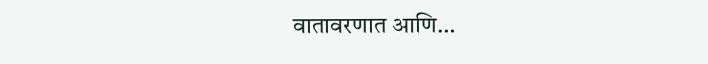वातावरणात आणि…